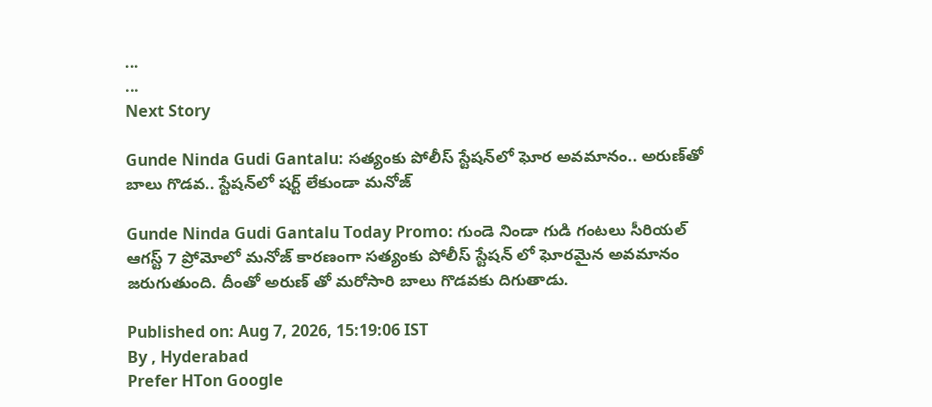...
...
Next Story

Gunde Ninda Gudi Gantalu: సత్యంకు పోలీస్ స్టేషన్‌లో ఘోర అవమానం.. అరుణ్‌తో బాలు గొడవ.. స్టేషన్‌లో షర్ట్ లేకుండా మనోజ్

Gunde Ninda Gudi Gantalu Today Promo: గుండె నిండా గుడి గంటలు సీరియల్ ఆగస్ట్ 7 ప్రోమోలో మనోజ్ కారణంగా సత్యంకు పోలీస్ స్టేషన్ లో ఘోరమైన అవమానం జరుగుతుంది. దీంతో అరుణ్ తో మరోసారి బాలు గొడవకు దిగుతాడు.

Published on: Aug 7, 2026, 15:19:06 IST
By , Hyderabad
Prefer HTon Google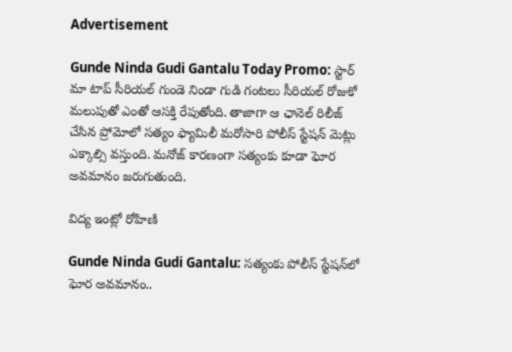Advertisement

Gunde Ninda Gudi Gantalu Today Promo: స్టార్ మా టాప్ సీరియల్ గుండె నిండా గుడి గంటలు సీరియల్ రోజుకో మలుపుతో ఎంతో ఆసక్తి రేపుతోంది. తాజాగా ఆ ఛానెల్ రిలీజ్ చేసిన ప్రోమోలో సత్యం ఫ్యామిలీ మరోసారి పోలీస్ స్టేషన్ మెట్లు ఎక్కాల్సి వస్తుంది. మనోజ్ కారణంగా సత్యంకు కూడా ఘోర అవమానం జరుగుతుంది.

విద్య ఇంట్లో రోహిణి

Gunde Ninda Gudi Gantalu: సత్యంకు పోలీస్ స్టేషన్‌లో ఘోర అవమానం..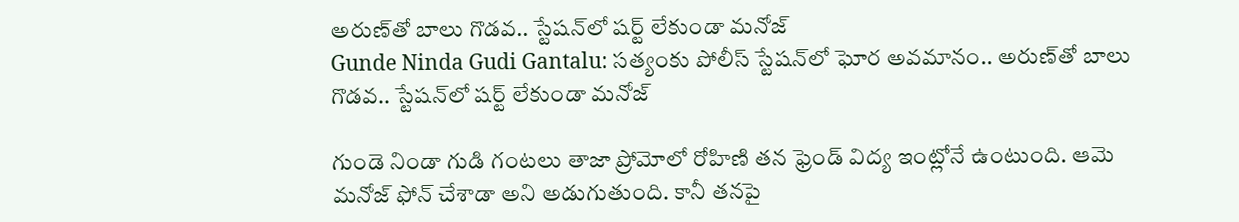అరుణ్‌తో బాలు గొడవ.. స్టేషన్‌లో షర్ట్ లేకుండా మనోజ్
Gunde Ninda Gudi Gantalu: సత్యంకు పోలీస్ స్టేషన్‌లో ఘోర అవమానం.. అరుణ్‌తో బాలు గొడవ.. స్టేషన్‌లో షర్ట్ లేకుండా మనోజ్

గుండె నిండా గుడి గంటలు తాజా ప్రోమోలో రోహిణి తన ఫ్రెండ్ విద్య ఇంట్లోనే ఉంటుంది. ఆమె మనోజ్ ఫోన్ చేశాడా అని అడుగుతుంది. కానీ తనపై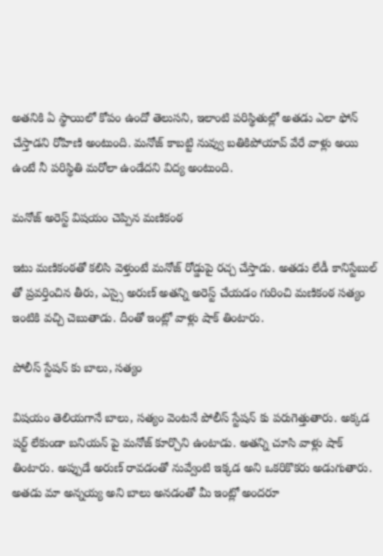అతనికి ఏ స్థాయిలో కోపం ఉందో తెలుసని, ఇలాంటి పరిస్థితుల్లో అతడు ఎలా ఫోన్ చేస్తాడని రోహిణి అంటుంది. మనోజ్ కాబట్టి నువ్వు బతికిపోయావ్ వేరే వాళ్లు అయి ఉంటే నీ పరిస్థితి మరోలా ఉండేదని విద్య అంటుంది.

మనోజ్ అరెస్ట్ విషయం చెప్పిన మణికంఠ

ఇటు మణికంఠతో కలిసి వెళ్తుంటే మనోజ్ రోడ్డుపై రచ్చ చేస్తాడు. అతడు లేడీ కానిస్టేబుల్ తో ప్రవర్తించిన తీరు, ఎస్సై అరుణ్ అతన్ని అరెస్ట్ చేయడం గురించి మణికంఠ సత్యం ఇంటికి వచ్చి చెబుతాడు. దీంతో ఇంట్లో వాళ్లు షాక్ తింటారు.

పోలీస్ స్టేషన్ కు బాలు, సత్యం

విషయం తెలియగానే బాలు, సత్యం వెంటనే పోలీస్ స్టేషన్ కు పరుగెత్తుతారు. అక్కడ షర్ట్ లేకుండా బనియన్ పై మనోజ్ కూర్చొని ఉంటాడు. అతన్ని చూసి వాళ్లు షాక్ తింటారు. అప్పుడే అరుణ్ రావడంతో నువ్వేంటి ఇక్కడ అని ఒకరికొకరు అడుగుతారు. అతడు మా అన్నయ్య అని బాలు అనడంతో మీ ఇంట్లో అందరూ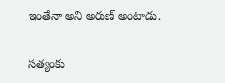ఇంతేనా అని అరుణ్ అంటాడు.

సత్యంకు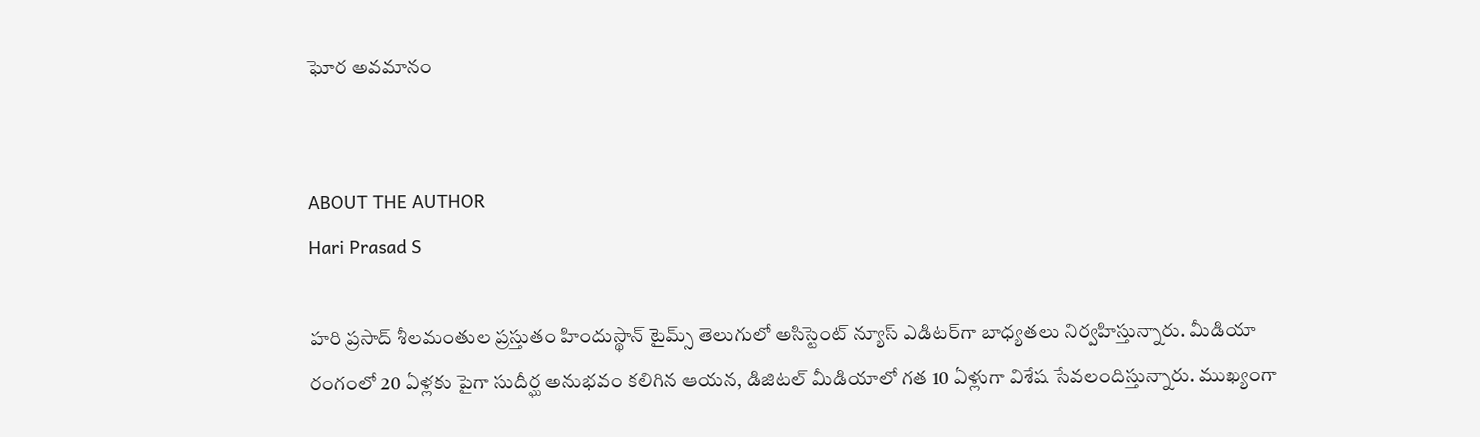ఘోర అవమానం


ABOUT THE AUTHOR
Hari Prasad S

హరి ప్రసాద్ శీలమంతుల ప్రస్తుతం హిందుస్థాన్ టైమ్స్ తెలుగులో అసిస్టెంట్ న్యూస్ ఎడిటర్‌గా బాధ్యతలు నిర్వహిస్తున్నారు. మీడియా రంగంలో 20 ఏళ్లకు పైగా సుదీర్ఘ అనుభవం కలిగిన ఆయన, డిజిటల్ మీడియాలో గత 10 ఏళ్లుగా విశేష సేవలందిస్తున్నారు. ముఖ్యంగా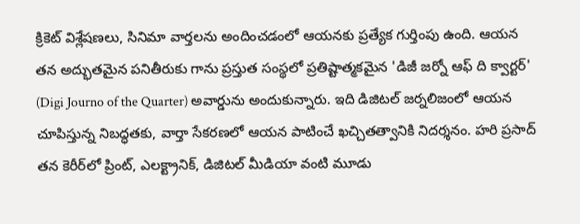క్రికెట్ విశ్లేషణలు, సినిమా వార్తలను అందించడంలో ఆయనకు ప్రత్యేక గుర్తింపు ఉంది. ఆయన తన అద్భుతమైన పనితీరుకు గాను ప్రస్తుత సంస్థలో ప్రతిష్టాత్మకమైన 'డిజీ జర్నో ఆఫ్ ది క్వార్టర్' (Digi Journo of the Quarter) అవార్డును అందుకున్నారు. ఇది డిజిటల్ జర్నలిజంలో ఆయన చూపిస్తున్న నిబద్ధతకు, వార్తా సేకరణలో ఆయన పాటించే ఖచ్చితత్వానికి నిదర్శనం. హరి ప్రసాద్ తన కెరీర్‌లో ప్రింట్, ఎలక్ట్రానిక్, డిజిటల్ మీడియా వంటి మూడు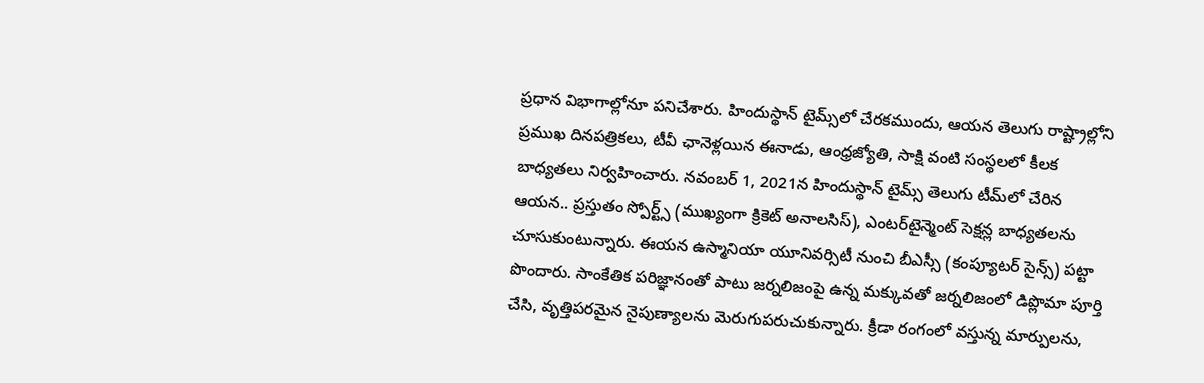ప్రధాన విభాగాల్లోనూ పనిచేశారు. హిందుస్థాన్ టైమ్స్‌లో చేరకముందు, ఆయన తెలుగు రాష్ట్రాల్లోని ప్రముఖ దినపత్రికలు, టీవీ ఛానెళ్లయిన ఈనాడు, ఆంధ్రజ్యోతి, సాక్షి వంటి సంస్థలలో కీలక బాధ్యతలు నిర్వహించారు. నవంబర్ 1, 2021న హిందుస్థాన్ టైమ్స్ తెలుగు టీమ్‌లో చేరిన ఆయన.. ప్రస్తుతం స్పోర్ట్స్ (ముఖ్యంగా క్రికెట్ అనాలసిస్), ఎంటర్‌టైన్మెంట్ సెక్షన్ల బాధ్యతలను చూసుకుంటున్నారు. ఈయన ఉస్మానియా యూనివర్సిటీ నుంచి బీఎస్సీ (కంప్యూటర్ సైన్స్) పట్టా పొందారు. సాంకేతిక పరిజ్ఞానంతో పాటు జర్నలిజంపై ఉన్న మక్కువతో జర్నలిజంలో డిప్లొమా పూర్తి చేసి, వృత్తిపరమైన నైపుణ్యాలను మెరుగుపరుచుకున్నారు. క్రీడా రంగంలో వస్తున్న మార్పులను,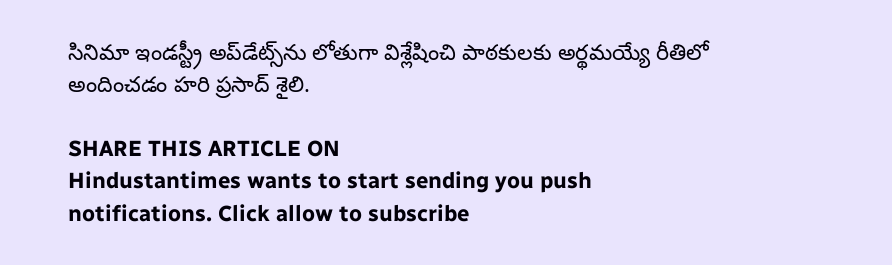సినిమా ఇండస్ట్రీ అప్‌డేట్స్‌ను లోతుగా విశ్లేషించి పాఠకులకు అర్థమయ్యే రీతిలో అందించడం హరి ప్రసాద్ శైలి.

SHARE THIS ARTICLE ON
Hindustantimes wants to start sending you push notifications. Click allow to subscribe